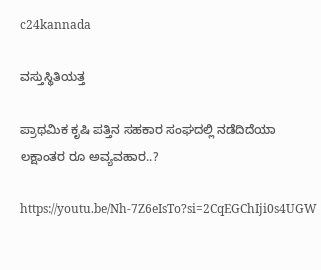c24kannada

ವಸ್ತುಸ್ಥಿತಿಯತ್ತ

ಪ್ರಾಥಮಿಕ ಕೃಷಿ ಪತ್ತಿನ ಸಹಕಾರ ಸಂಘದಲ್ಲಿ ನಡೆದಿದೆಯಾ ಲಕ್ಷಾಂತರ ರೂ ಅವ್ಯವಹಾರ..?

https://youtu.be/Nh-7Z6eIsTo?si=2CqEGChIji0s4UGW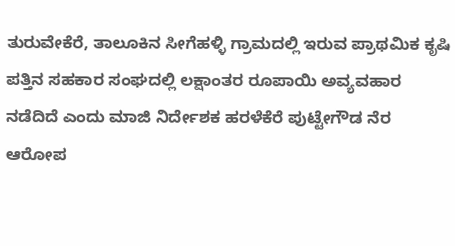ತುರುವೇಕೆರೆ, ತಾಲೂಕಿನ ಸೀಗೆಹಳ್ಳಿ ಗ್ರಾಮದಲ್ಲಿ ಇರುವ ಪ್ರಾಥಮಿಕ ಕೃಷಿ ಪತ್ತಿನ ಸಹಕಾರ ಸಂಘದಲ್ಲಿ ಲಕ್ಷಾಂತರ ರೂಪಾಯಿ ಅವ್ಯವಹಾರ ನಡೆದಿದೆ ಎಂದು ಮಾಜಿ ನಿರ್ದೇಶಕ ಹರಳೆಕೆರೆ ಪುಟ್ಟೇಗೌಡ ನೆರ ಆರೋಪ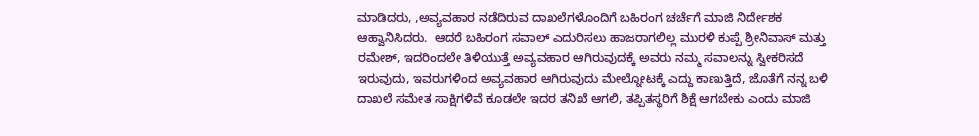ಮಾಡಿದರು, ,ಅವ್ಯವಹಾರ ನಡೆದಿರುವ ದಾಖಲೆಗಳೊಂದಿಗೆ ಬಹಿರಂಗ ಚರ್ಚೆಗೆ ಮಾಜಿ ನಿರ್ದೇಶಕ ಆಹ್ವಾನಿಸಿದರು.  ಆದರೆ ಬಹಿರಂಗ ಸವಾಲ್ ಎದುರಿಸಲು ಹಾಜರಾಗಲಿಲ್ಲ ಮುರಳಿ ಕುಪ್ಪೆ ಶ್ರೀನಿವಾಸ್ ಮತ್ತು ರಮೇಶ್, ಇದರಿಂದಲೇ ತಿಳಿಯುತ್ತೆ ಅವ್ಯವಹಾರ ಆಗಿರುವುದಕ್ಕೆ ಅವರು ನಮ್ಮ ಸವಾಲನ್ನು ಸ್ವೀಕರಿಸದೆ ಇರುವುದು, ಇವರುಗಳಿಂದ ಅವ್ಯವಹಾರ ಆಗಿರುವುದು ಮೇಲ್ನೋಟಕ್ಕೆ ಎದ್ದು ಕಾಣುತ್ತಿದೆ, ಜೊತೆಗೆ ನನ್ನ ಬಳಿ ದಾಖಲೆ ಸಮೇತ ಸಾಕ್ಷಿಗಳಿವೆ ಕೂಡಲೇ ಇದರ ತನಿಖೆ ಆಗಲಿ, ತಪ್ಪಿತಸ್ಥರಿಗೆ ಶಿಕ್ಷೆ ಆಗಬೇಕು ಎಂದು ಮಾಜಿ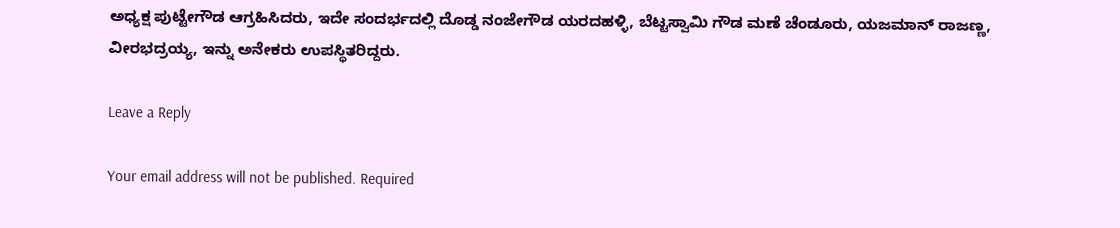ಅಧ್ಯಕ್ಷ ಪುಟ್ಟೇಗೌಡ ಆಗ್ರಹಿಸಿದರು, ಇದೇ ಸಂದರ್ಭದಲ್ಲಿ ದೊಡ್ಡ ನಂಜೇಗೌಡ ಯರದಹಳ್ಳಿ, ಬೆಟ್ಟಸ್ವಾಮಿ ಗೌಡ ಮಣೆ ಚೆಂಡೂರು, ಯಜಮಾನ್ ರಾಜಣ್ಣ, ವೀರಭದ್ರಯ್ಯ, ಇನ್ನು ಅನೇಕರು ಉಪಸ್ಥಿತರಿದ್ದರು.

Leave a Reply

Your email address will not be published. Required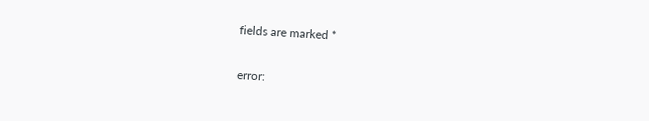fields are marked *

error: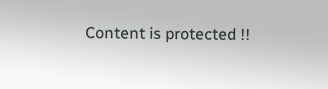Content is protected !!